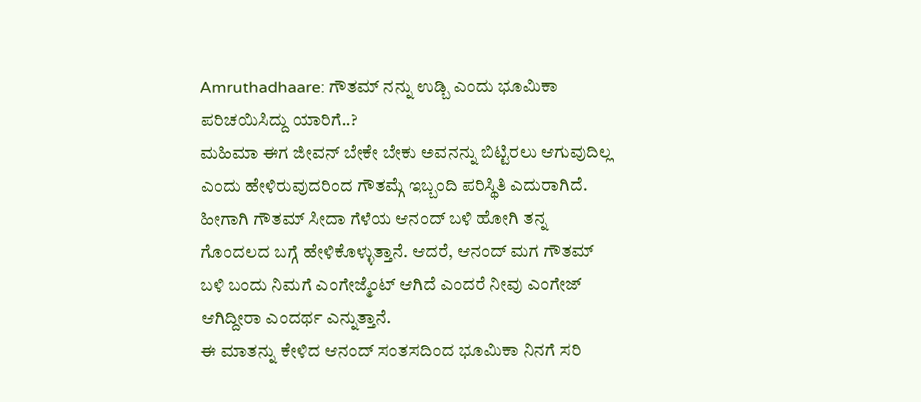Amruthadhaare: ಗೌತಮ್ ನನ್ನು ಉಡ್ಬಿ ಎಂದು ಭೂಮಿಕಾ ಪರಿಚಯಿಸಿದ್ದು ಯಾರಿಗೆ..?
ಮಹಿಮಾ ಈಗ ಜೀವನ್ ಬೇಕೇ ಬೇಕು ಅವನನ್ನು ಬಿಟ್ಟಿರಲು ಆಗುವುದಿಲ್ಲ ಎಂದು ಹೇಳಿರುವುದರಿಂದ ಗೌತಮ್ಗೆ ಇಬ್ಬಂದಿ ಪರಿಸ್ಥಿತಿ ಎದುರಾಗಿದೆ. ಹೀಗಾಗಿ ಗೌತಮ್ ಸೀದಾ ಗೆಳೆಯ ಆನಂದ್ ಬಳಿ ಹೋಗಿ ತನ್ನ ಗೊಂದಲದ ಬಗ್ಗೆ ಹೇಳಿಕೊಳ್ಳುತ್ತಾನೆ. ಆದರೆ, ಆನಂದ್ ಮಗ ಗೌತಮ್ ಬಳಿ ಬಂದು ನಿಮಗೆ ಎಂಗೇಜ್ಮೆಂಟ್ ಆಗಿದೆ ಎಂದರೆ ನೀವು ಎಂಗೇಜ್ ಆಗಿದ್ದೀರಾ ಎಂದರ್ಥ ಎನ್ನುತ್ತಾನೆ.
ಈ ಮಾತನ್ನು ಕೇಳಿದ ಆನಂದ್ ಸಂತಸದಿಂದ ಭೂಮಿಕಾ ನಿನಗೆ ಸರಿ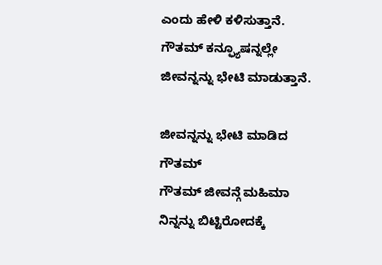ಎಂದು ಹೇಳಿ ಕಳಿಸುತ್ತಾನೆ. ಗೌತಮ್ ಕನ್ಫ್ಯೂಷನ್ನಲ್ಲೇ ಜೀವನ್ನನ್ನು ಭೇಟಿ ಮಾಡುತ್ತಾನೆ.

ಜೀವನ್ನನ್ನು ಭೇಟಿ ಮಾಡಿದ ಗೌತಮ್
ಗೌತಮ್ ಜೀವನ್ಗೆ ಮಹಿಮಾ ನಿನ್ನನ್ನು ಬಿಟ್ಟಿರೋದಕ್ಕೆ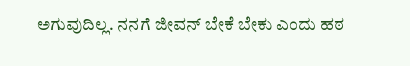ಅಗುವುದಿಲ್ಲ. ನನಗೆ ಜೀವನ್ ಬೇಕೆ ಬೇಕು ಎಂದು ಹಠ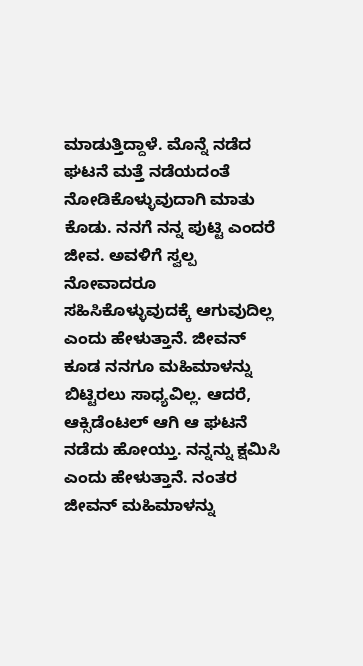ಮಾಡುತ್ತಿದ್ದಾಳೆ. ಮೊನ್ನೆ ನಡೆದ ಘಟನೆ ಮತ್ತೆ ನಡೆಯದಂತೆ ನೋಡಿಕೊಳ್ಳುವುದಾಗಿ ಮಾತು ಕೊಡು. ನನಗೆ ನನ್ನ ಪುಟ್ಟಿ ಎಂದರೆ ಜೀವ. ಅವಳಿಗೆ ಸ್ವಲ್ಪ ನೋವಾದರೂ ಸಹಿಸಿಕೊಳ್ಳುವುದಕ್ಕೆ ಆಗುವುದಿಲ್ಲ ಎಂದು ಹೇಳುತ್ತಾನೆ. ಜೀವನ್ ಕೂಡ ನನಗೂ ಮಹಿಮಾಳನ್ನು ಬಿಟ್ಟಿರಲು ಸಾಧ್ಯವಿಲ್ಲ. ಆದರೆ, ಆಕ್ಸಿಡೆಂಟಲ್ ಆಗಿ ಆ ಘಟನೆ ನಡೆದು ಹೋಯ್ತು. ನನ್ನನ್ನು ಕ್ಷಮಿಸಿ ಎಂದು ಹೇಳುತ್ತಾನೆ. ನಂತರ ಜೀವನ್ ಮಹಿಮಾಳನ್ನು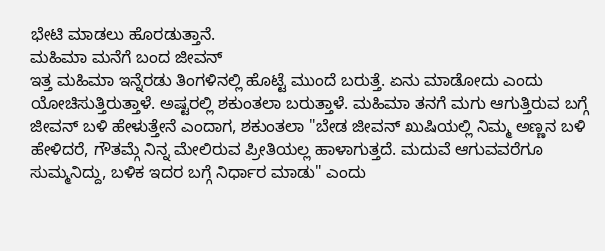ಭೇಟಿ ಮಾಡಲು ಹೊರಡುತ್ತಾನೆ.
ಮಹಿಮಾ ಮನೆಗೆ ಬಂದ ಜೀವನ್
ಇತ್ತ ಮಹಿಮಾ ಇನ್ನೆರಡು ತಿಂಗಳಿನಲ್ಲಿ ಹೊಟ್ಟೆ ಮುಂದೆ ಬರುತ್ತೆ. ಏನು ಮಾಡೋದು ಎಂದು ಯೋಚಿಸುತ್ತಿರುತ್ತಾಳೆ. ಅಷ್ಟರಲ್ಲಿ ಶಕುಂತಲಾ ಬರುತ್ತಾಳೆ. ಮಹಿಮಾ ತನಗೆ ಮಗು ಆಗುತ್ತಿರುವ ಬಗ್ಗೆ ಜೀವನ್ ಬಳಿ ಹೇಳುತ್ತೇನೆ ಎಂದಾಗ, ಶಕುಂತಲಾ "ಬೇಡ ಜೀವನ್ ಖುಷಿಯಲ್ಲಿ ನಿಮ್ಮ ಅಣ್ಣನ ಬಳಿ ಹೇಳಿದರೆ, ಗೌತಮ್ಗೆ ನಿನ್ನ ಮೇಲಿರುವ ಪ್ರೀತಿಯಲ್ಲ ಹಾಳಾಗುತ್ತದೆ. ಮದುವೆ ಆಗುವವರೆಗೂ ಸುಮ್ಮನಿದ್ದು, ಬಳಿಕ ಇದರ ಬಗ್ಗೆ ನಿರ್ಧಾರ ಮಾಡು" ಎಂದು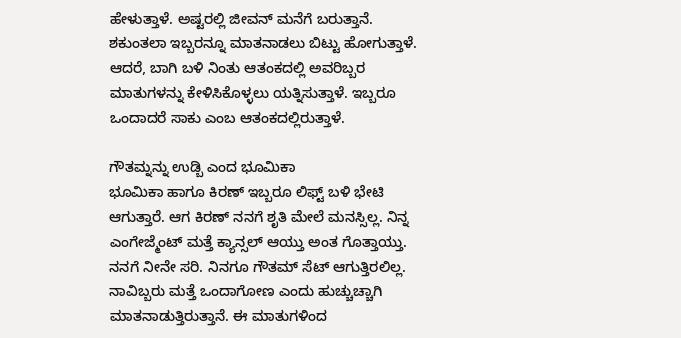ಹೇಳುತ್ತಾಳೆ. ಅಷ್ಟರಲ್ಲಿ ಜೀವನ್ ಮನೆಗೆ ಬರುತ್ತಾನೆ. ಶಕುಂತಲಾ ಇಬ್ಬರನ್ನೂ ಮಾತನಾಡಲು ಬಿಟ್ಟು ಹೋಗುತ್ತಾಳೆ. ಆದರೆ, ಬಾಗಿ ಬಳಿ ನಿಂತು ಆತಂಕದಲ್ಲಿ ಅವರಿಬ್ಬರ ಮಾತುಗಳನ್ನು ಕೇಳಿಸಿಕೊಳ್ಳಲು ಯತ್ನಿಸುತ್ತಾಳೆ. ಇಬ್ಬರೂ ಒಂದಾದರೆ ಸಾಕು ಎಂಬ ಆತಂಕದಲ್ಲಿರುತ್ತಾಳೆ.

ಗೌತಮ್ನನ್ನು ಉಡ್ಬಿ ಎಂದ ಭೂಮಿಕಾ
ಭೂಮಿಕಾ ಹಾಗೂ ಕಿರಣ್ ಇಬ್ಬರೂ ಲಿಫ್ಟ್ ಬಳಿ ಭೇಟಿ ಆಗುತ್ತಾರೆ. ಆಗ ಕಿರಣ್ ನನಗೆ ಶೃತಿ ಮೇಲೆ ಮನಸ್ಸಿಲ್ಲ. ನಿನ್ನ ಎಂಗೇಜ್ಮೆಂಟ್ ಮತ್ತೆ ಕ್ಯಾನ್ಸಲ್ ಆಯ್ತು ಅಂತ ಗೊತ್ತಾಯ್ತು. ನನಗೆ ನೀನೇ ಸರಿ. ನಿನಗೂ ಗೌತಮ್ ಸೆಟ್ ಆಗುತ್ತಿರಲಿಲ್ಲ. ನಾವಿಬ್ಬರು ಮತ್ತೆ ಒಂದಾಗೋಣ ಎಂದು ಹುಚ್ಚುಚ್ಚಾಗಿ ಮಾತನಾಡುತ್ತಿರುತ್ತಾನೆ. ಈ ಮಾತುಗಳಿಂದ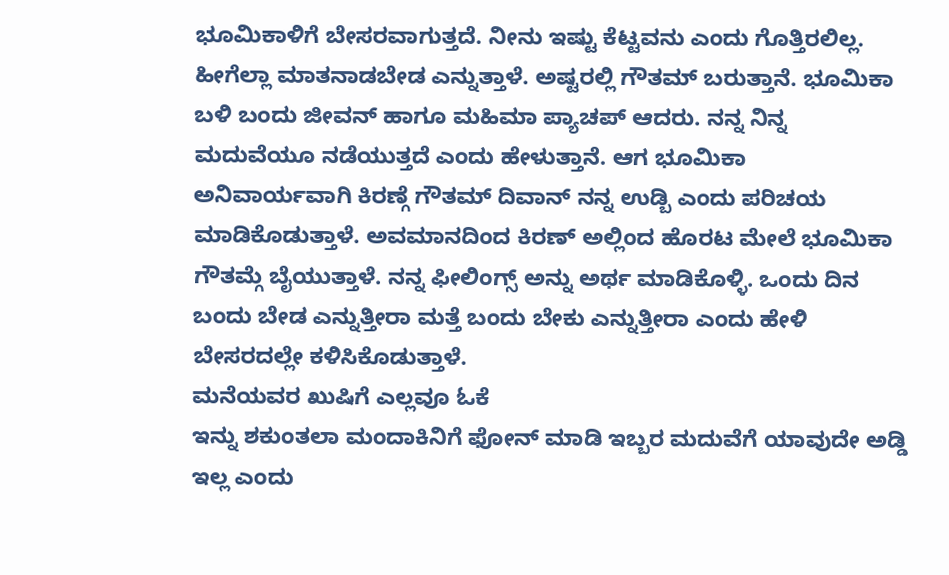ಭೂಮಿಕಾಳಿಗೆ ಬೇಸರವಾಗುತ್ತದೆ. ನೀನು ಇಷ್ಟು ಕೆಟ್ಟವನು ಎಂದು ಗೊತ್ತಿರಲಿಲ್ಲ. ಹೀಗೆಲ್ಲಾ ಮಾತನಾಡಬೇಡ ಎನ್ನುತ್ತಾಳೆ. ಅಷ್ಟರಲ್ಲಿ ಗೌತಮ್ ಬರುತ್ತಾನೆ. ಭೂಮಿಕಾ ಬಳಿ ಬಂದು ಜೀವನ್ ಹಾಗೂ ಮಹಿಮಾ ಪ್ಯಾಚಪ್ ಆದರು. ನನ್ನ ನಿನ್ನ ಮದುವೆಯೂ ನಡೆಯುತ್ತದೆ ಎಂದು ಹೇಳುತ್ತಾನೆ. ಆಗ ಭೂಮಿಕಾ ಅನಿವಾರ್ಯವಾಗಿ ಕಿರಣ್ಗೆ ಗೌತಮ್ ದಿವಾನ್ ನನ್ನ ಉಡ್ಬಿ ಎಂದು ಪರಿಚಯ ಮಾಡಿಕೊಡುತ್ತಾಳೆ. ಅವಮಾನದಿಂದ ಕಿರಣ್ ಅಲ್ಲಿಂದ ಹೊರಟ ಮೇಲೆ ಭೂಮಿಕಾ ಗೌತಮ್ಗೆ ಬೈಯುತ್ತಾಳೆ. ನನ್ನ ಫೀಲಿಂಗ್ಸ್ ಅನ್ನು ಅರ್ಥ ಮಾಡಿಕೊಳ್ಳಿ. ಒಂದು ದಿನ ಬಂದು ಬೇಡ ಎನ್ನುತ್ತೀರಾ ಮತ್ತೆ ಬಂದು ಬೇಕು ಎನ್ನುತ್ತೀರಾ ಎಂದು ಹೇಳಿ ಬೇಸರದಲ್ಲೇ ಕಳಿಸಿಕೊಡುತ್ತಾಳೆ.
ಮನೆಯವರ ಖುಷಿಗೆ ಎಲ್ಲವೂ ಓಕೆ
ಇನ್ನು ಶಕುಂತಲಾ ಮಂದಾಕಿನಿಗೆ ಫೋನ್ ಮಾಡಿ ಇಬ್ಬರ ಮದುವೆಗೆ ಯಾವುದೇ ಅಡ್ಡಿ ಇಲ್ಲ ಎಂದು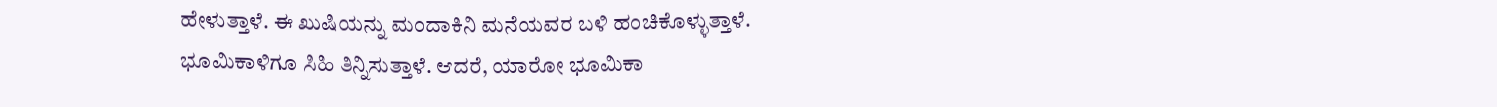ಹೇಳುತ್ತಾಳೆ. ಈ ಖುಷಿಯನ್ನು ಮಂದಾಕಿನಿ ಮನೆಯವರ ಬಳಿ ಹಂಚಿಕೊಳ್ಳುತ್ತಾಳೆ. ಭೂಮಿಕಾಳಿಗೂ ಸಿಹಿ ತಿನ್ನಿಸುತ್ತಾಳೆ. ಆದರೆ, ಯಾರೋ ಭೂಮಿಕಾ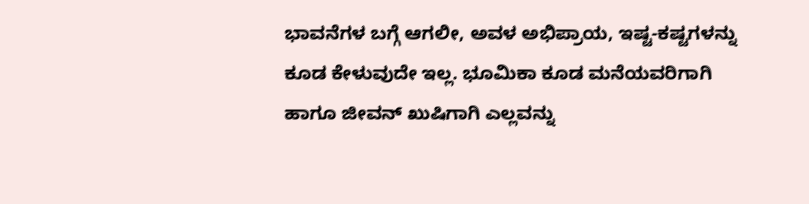ಭಾವನೆಗಳ ಬಗ್ಗೆ ಆಗಲೀ, ಅವಳ ಅಭಿಪ್ರಾಯ, ಇಷ್ಟ-ಕಷ್ಟಗಳನ್ನು ಕೂಡ ಕೇಳುವುದೇ ಇಲ್ಲ. ಭೂಮಿಕಾ ಕೂಡ ಮನೆಯವರಿಗಾಗಿ ಹಾಗೂ ಜೀವನ್ ಖುಷಿಗಾಗಿ ಎಲ್ಲವನ್ನು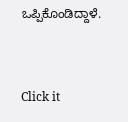ಒಪ್ಪಿಕೊಂಡಿದ್ದಾಳೆ.


Click it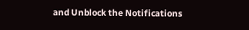and Unblock the Notifications